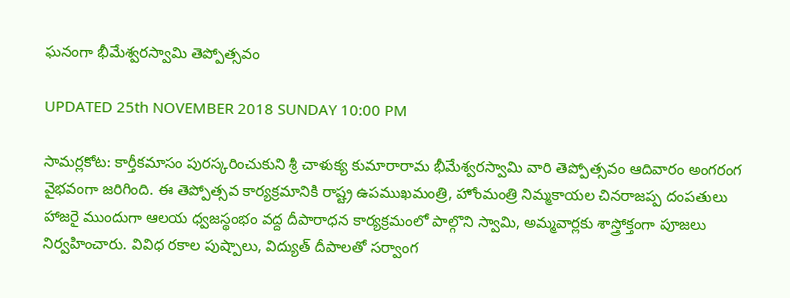ఘనంగా భీమేశ్వరస్వామి తెప్పోత్సవం

UPDATED 25th NOVEMBER 2018 SUNDAY 10:00 PM

సామర్లకోట: కార్తీకమాసం పురస్కరించుకుని శ్రీ చాళుక్య కుమారారామ భీమేశ్వరస్వామి వారి తెప్పోత్సవం ఆదివారం అంగరంగ వైభవంగా జరిగింది. ఈ తెప్పోత్సవ కార్యక్రమానికి రాష్ట్ర ఉపముఖమంత్రి, హోంమంత్రి నిమ్మకాయల చినరాజప్ప దంపతులు హాజరై ముందుగా ఆలయ ధ్వజస్థంభం వద్ద దీపారాధన కార్యక్రమంలో పాల్గొని స్వామి, అమ్మవార్లకు శాస్త్రోక్తంగా పూజలు నిర్వహించారు. వివిధ రకాల పుష్పాలు, విద్యుత్ దీపాలతో సర్వాంగ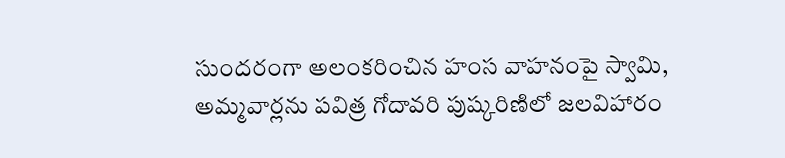సుందరంగా అలంకరించిన హంస వాహనంపై స్వామి, అమ్మవార్లను పవిత్ర గోదావరి పుష్కరిణిలో జలవిహారం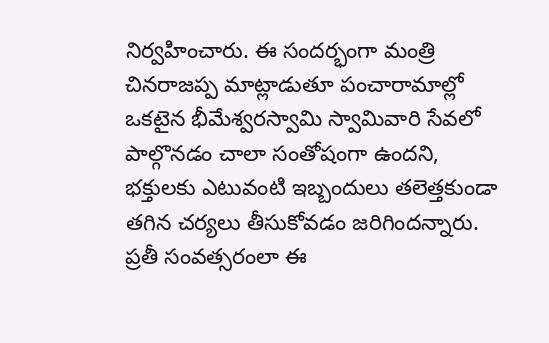నిర్వహించారు. ఈ సందర్భంగా మంత్రి చినరాజప్ప మాట్లాడుతూ పంచారామాల్లో ఒకటైన భీమేశ్వరస్వామి స్వామివారి సేవలో పాల్గొనడం చాలా సంతోషంగా ఉందని, భక్తులకు ఎటువంటి ఇబ్బందులు తలెత్తకుండా తగిన చర్యలు తీసుకోవడం జరిగిందన్నారు. ప్రతీ సంవత్సరంలా ఈ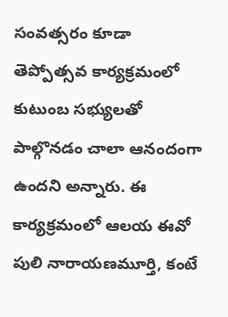సంవత్సరం కూడా తెప్పోత్సవ కార్యక్రమంలో కుటుంబ సభ్యులతో పాల్గొనడం చాలా ఆనందంగా ఉందని అన్నారు. ఈ కార్యక్రమంలో ఆలయ ఈవో పులి నారాయణమూర్తి, కంటే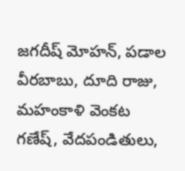జగదీష్ మోహన్, పడాల వీరబాబు, దూది రాజు, మహంకాళి వెంకట గణేష్, వేదపండితులు,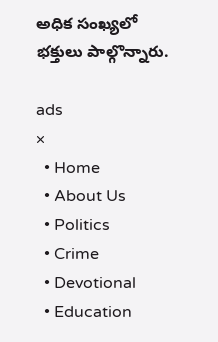అధిక సంఖ్యలో భక్తులు పాల్గొన్నారు.

ads
×
  • Home
  • About Us
  • Politics
  • Crime
  • Devotional
  • Education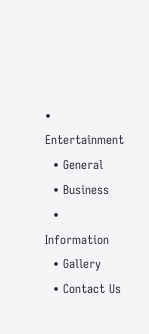• Entertainment
  • General
  • Business
  • Information
  • Gallery
  • Contact Us